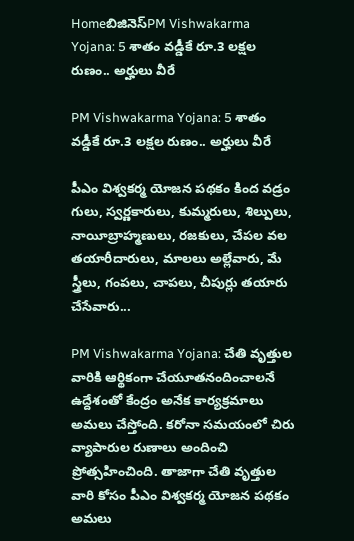Homeబిజినెస్PM Vishwakarma Yojana: 5 శాతం వడ్డీకే రూ.3 లక్షల రుణం.. అర్హులు వీరే

PM Vishwakarma Yojana: 5 శాతం వడ్డీకే రూ.3 లక్షల రుణం.. అర్హులు వీరే

పీఎం విశ్వకర్మ యోజన పథకం కింద వడ్రం గులు, స్వర్ణకారులు, కుమ్మరులు, శిల్పులు, నాయీబ్రాహ్మణులు, రజకులు, చేపల వల తయారీదారులు, మాలలు అల్లేవారు, మే స్త్రీలు, గంపలు, చాపలు, చీపుర్లు తయారు చేసేవారు...

PM Vishwakarma Yojana: చేతి వృత్తుల వారికి ఆర్థికంగా చేయూతనందించాలనే ఉద్దేశంతో కేంద్రం అనేక కార్యక్రమాలు అమలు చేస్తోంది. కరోనా సమయంలో చిరు వ్యాపారుల రుణాలు అందించి ప్రోత్సహించింది. తాజాగా చేతి వృత్తుల వారి కోసం పీఎం విశ్వకర్మ యోజన పథకం అమలు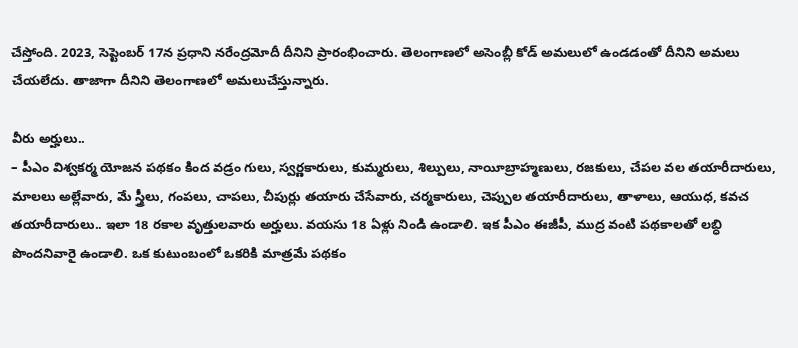చేస్తోంది. 2023, సెప్టెంబర్‌ 17న ప్రధాని నరేంద్రమోదీ దీనిని ప్రారంభించారు. తెలంగాణలో అసెంబ్లీ కోడ్‌ అమలులో ఉండడంతో దీనిని అమలు చేయలేదు. తాజాగా దీనిని తెలంగాణలో అమలుచేస్తున్నారు.

వీరు అర్హులు..
– పీఎం విశ్వకర్మ యోజన పథకం కింద వడ్రం గులు, స్వర్ణకారులు, కుమ్మరులు, శిల్పులు, నాయీబ్రాహ్మణులు, రజకులు, చేపల వల తయారీదారులు, మాలలు అల్లేవారు, మే స్త్రీలు, గంపలు, చాపలు, చీపుర్లు తయారు చేసేవారు, చర్మకారులు, చెప్పుల తయారీదారులు, తాళాలు, ఆయుధ, కవచ తయారీదారులు.. ఇలా 18 రకాల వృత్తులవారు అర్హులు. వయసు 18 ఏళ్లు నిండి ఉండాలి. ఇక పీఎం ఈజీపీ, ముద్ర వంటి పథకాలతో లబ్ధి పొందనివారై ఉండాలి. ఒక కుటుంబంలో ఒకరికి మాత్రమే పథకం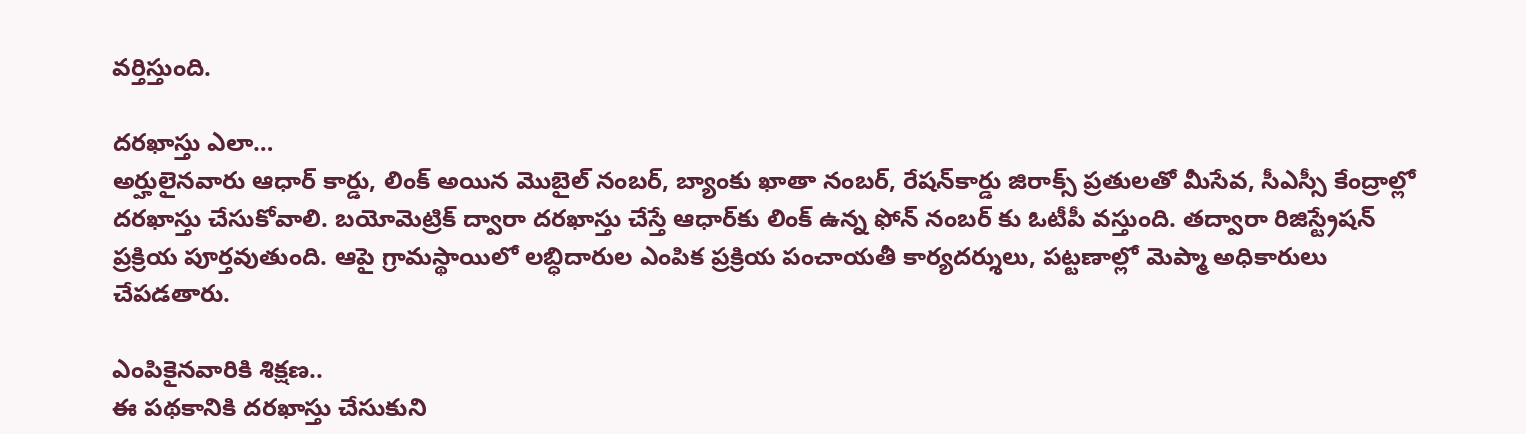వర్తిస్తుంది.

దరఖాస్తు ఎలా…
అర్హులైనవారు ఆధార్‌ కార్డు, లింక్‌ అయిన మొబైల్‌ నంబర్, బ్యాంకు ఖాతా నంబర్, రేషన్‌కార్డు జిరాక్స్‌ ప్రతులతో మీసేవ, సీఎస్సీ కేంద్రాల్లో దరఖాస్తు చేసుకోవాలి. బయోమెట్రిక్‌ ద్వారా దరఖాస్తు చేస్తే ఆధార్‌కు లింక్‌ ఉన్న ఫోన్ నంబర్‌ కు ఓటీపీ వస్తుంది. తద్వారా రిజిస్ట్రేషన్‌ ప్రక్రియ పూర్తవుతుంది. ఆపై గ్రామస్థాయిలో లబ్ధిదారుల ఎంపిక ప్రక్రియ పంచాయతీ కార్యదర్శులు, పట్టణాల్లో మెప్మా అధికారులు చేపడతారు.

ఎంపికైనవారికి శిక్షణ..
ఈ పథకానికి దరఖాస్తు చేసుకుని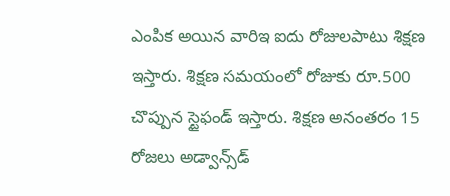ఎంపిక అయిన వారిఇ ఐదు రోజులపాటు శిక్షణ ఇస్తారు. శిక్షణ సమయంలో రోజుకు రూ.500 చొప్పున స్టైఫండ్‌ ఇస్తారు. శిక్షణ అనంతరం 15 రోజలు అడ్వాన్స్‌డ్‌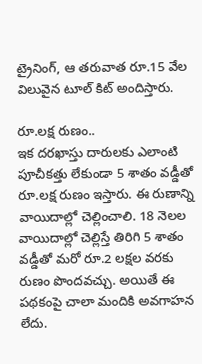ట్రైనింగ్, ఆ తరువాత రూ.15 వేల విలువైన టూల్‌ కిట్‌ అందిస్తారు.

రూ.లక్ష రుణం..
ఇక దరఖాస్తు దారులకు ఎలాంటి పూచీకత్తు లేకుండా 5 శాతం వడ్డీతో రూ.లక్ష రుణం ఇస్తారు. ఈ రుణాన్ని వాయిదాల్లో చెల్లించాలి. 18 నెలల వాయిదాల్లో చెల్లిస్తే తిరిగి 5 శాతం వడ్డీతో మరో రూ.2 లక్షల వరకు రుణం పొందవచ్చు. అయితే ఈ పథకంపై చాలా మందికి అవగాహన లేదు.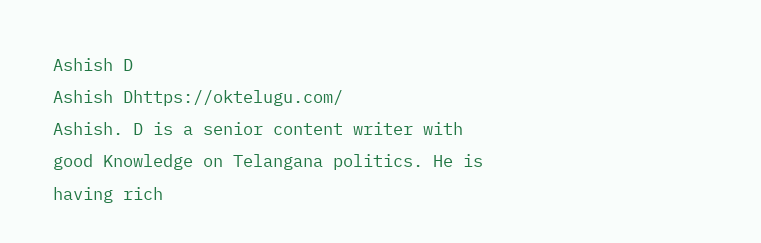Ashish D
Ashish Dhttps://oktelugu.com/
Ashish. D is a senior content writer with good Knowledge on Telangana politics. He is having rich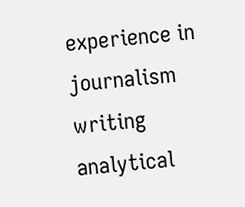experience in journalism writing analytical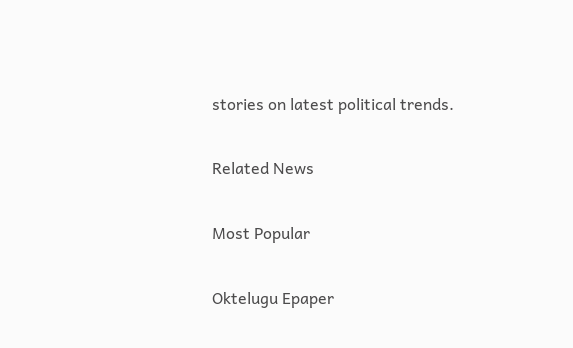stories on latest political trends.

Related News

Most Popular

Oktelugu Epaper